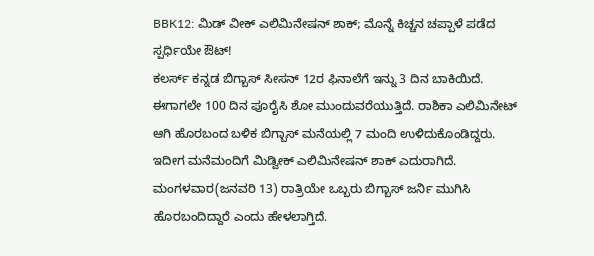BBK12: ಮಿಡ್ ವೀಕ್ ಎಲಿಮಿನೇಷನ್ ಶಾಕ್; ಮೊನ್ನೆ ಕಿಚ್ಚನ ಚಪ್ಪಾಳೆ ಪಡೆದ ಸ್ಪರ್ಧಿಯೇ ಔಟ್!
ಕಲರ್ಸ್ ಕನ್ನಡ ಬಿಗ್ಬಾಸ್ ಸೀಸನ್ 12ರ ಫಿನಾಲೆಗೆ ಇನ್ನು 3 ದಿನ ಬಾಕಿಯಿದೆ. ಈಗಾಗಲೇ 100 ದಿನ ಪೂರೈಸಿ ಶೋ ಮುಂದುವರೆಯುತ್ತಿದೆ. ರಾಶಿಕಾ ಎಲಿಮಿನೇಟ್ ಆಗಿ ಹೊರಬಂದ ಬಳಿಕ ಬಿಗ್ಬಾಸ್ ಮನೆಯಲ್ಲಿ 7 ಮಂದಿ ಉಳಿದುಕೊಂಡಿದ್ದರು. ಇದೀಗ ಮನೆಮಂದಿಗೆ ಮಿಡ್ವೀಕ್ ಎಲಿಮಿನೇಷನ್ ಶಾಕ್ ಎದುರಾಗಿದೆ.
ಮಂಗಳವಾರ(ಜನವರಿ 13) ರಾತ್ರಿಯೇ ಒಬ್ಬರು ಬಿಗ್ಬಾಸ್ ಜರ್ನಿ ಮುಗಿಸಿ ಹೊರಬಂದಿದ್ದಾರೆ ಎಂದು ಹೇಳಲಾಗ್ತಿದೆ.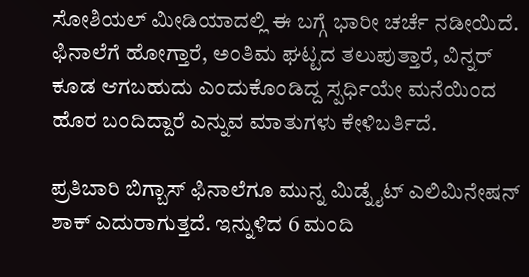ಸೋಶಿಯಲ್ ಮೀಡಿಯಾದಲ್ಲಿ ಈ ಬಗ್ಗೆ ಭಾರೀ ಚರ್ಚೆ ನಡೀಯಿದೆ. ಫಿನಾಲೆಗೆ ಹೋಗ್ತಾರೆ, ಅಂತಿಮ ಘಟ್ಟದ ತಲುಪುತ್ತಾರೆ, ವಿನ್ನರ್ ಕೂಡ ಆಗಬಹುದು ಎಂದುಕೊಂಡಿದ್ದ ಸ್ಪರ್ಧಿಯೇ ಮನೆಯಿಂದ ಹೊರ ಬಂದಿದ್ದಾರೆ ಎನ್ನುವ ಮಾತುಗಳು ಕೇಳಿಬರ್ತಿದೆ.

ಪ್ರತಿಬಾರಿ ಬಿಗ್ಬಾಸ್ ಫಿನಾಲೆಗೂ ಮುನ್ನ ಮಿಡ್ನೈಟ್ ಎಲಿಮಿನೇಷನ್ ಶಾಕ್ ಎದುರಾಗುತ್ತದೆ. ಇನ್ನುಳಿದ 6 ಮಂದಿ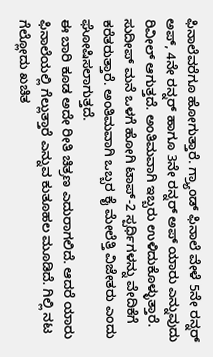ಫಿನಾಲೆವರೆಗೂ ಹೋಗುತ್ತಾರೆ. ಗ್ರ್ಯಾಂಡ್ ಫಿನಾಲೆ ವೇಳೆ 5ನೇ ರನ್ನರ್ ಅಪ್, 4ನೇ ರನ್ನರ್ ಹಾಗೂ 3ನೇ ರನ್ನರ್ ಅಪ್ ಯಾರು ಎನ್ನುವುದು ರಿವೀಲ್ ಆಗುತ್ತದೆ. ಅಂತಿಮವಾಗಿ ಇಬ್ಬರು ಉಳಿದುಕೊಳ್ಳುತ್ತಾರೆ. ಸುದೀಪ್ ಮನೆ ಒಳಗೆ ಹೋಗಿ ಟಾಪ್-2 ಸ್ಪರ್ಧಿಗಳನ್ನು ವೇದಿಕೆಗೆ ಕರೆತರುತ್ತಾರೆ. ಅಂತಿಮವಾಗಿ ಒಬ್ಬರ ಕೈ ಮೇಲೆತ್ತಿ ವಿಜೇತರು ಎಂದು ಘೋಷಿಸಲಾಗುತ್ತದೆ.
ಈ ಬಾರಿ ಕೂಡ ಅದೇ ರೀತಿ ಚಿತ್ರಣ ಎದುರಾಗಲಿದೆ. ಆದರೆ ಯಾರು ಫಿನಾಲೆಯಲ್ಲಿ ಗೆಲ್ಲುತ್ತಾರೆ ಎನ್ನುವ ಕುತೂಹಲ ಮೂಡಿದೆ. ಗಿಲ್ಲಿ ನಟ ಗೆಲ್ಲೋದು ಖಚಿತ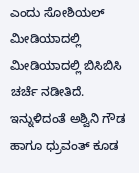ಎಂದು ಸೋಶಿಯಲ್ ಮೀಡಿಯಾದಲ್ಲಿ ಮೀಡಿಯಾದಲ್ಲಿ ಬಿಸಿಬಿಸಿ ಚರ್ಚೆ ನಡೀತಿದೆ. ಇನ್ನುಳಿದಂತೆ ಅಶ್ವಿನಿ ಗೌಡ ಹಾಗೂ ಧ್ರುವಂತ್ ಕೂಡ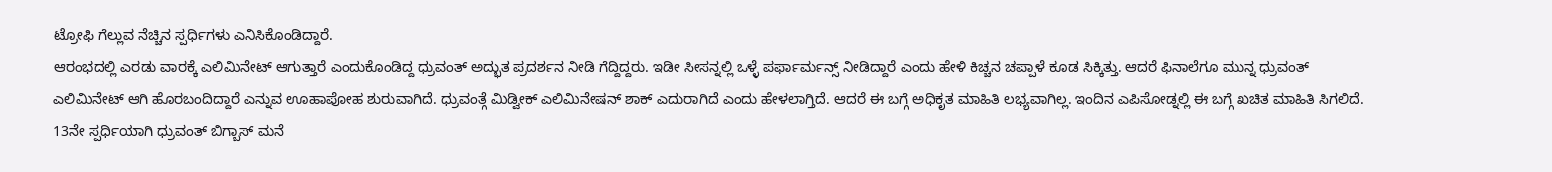ಟ್ರೋಫಿ ಗೆಲ್ಲುವ ನೆಚ್ಚಿನ ಸ್ಪರ್ಧಿಗಳು ಎನಿಸಿಕೊಂಡಿದ್ದಾರೆ.
ಆರಂಭದಲ್ಲಿ ಎರಡು ವಾರಕ್ಕೆ ಎಲಿಮಿನೇಟ್ ಆಗುತ್ತಾರೆ ಎಂದುಕೊಂಡಿದ್ದ ಧ್ರುವಂತ್ ಅದ್ಭುತ ಪ್ರದರ್ಶನ ನೀಡಿ ಗೆದ್ದಿದ್ದರು. ಇಡೀ ಸೀಸನ್ನಲ್ಲಿ ಒಳ್ಳೆ ಪರ್ಫಾರ್ಮನ್ಸ್ ನೀಡಿದ್ದಾರೆ ಎಂದು ಹೇಳಿ ಕಿಚ್ಚನ ಚಪ್ಪಾಳೆ ಕೂಡ ಸಿಕ್ಕಿತ್ತು. ಆದರೆ ಫಿನಾಲೆಗೂ ಮುನ್ನ ಧ್ರುವಂತ್ ಎಲಿಮಿನೇಟ್ ಆಗಿ ಹೊರಬಂದಿದ್ದಾರೆ ಎನ್ನುವ ಊಹಾಪೋಹ ಶುರುವಾಗಿದೆ. ಧ್ರುವಂತ್ಗೆ ಮಿಡ್ವೀಕ್ ಎಲಿಮಿನೇಷನ್ ಶಾಕ್ ಎದುರಾಗಿದೆ ಎಂದು ಹೇಳಲಾಗ್ತಿದೆ. ಆದರೆ ಈ ಬಗ್ಗೆ ಅಧಿಕೃತ ಮಾಹಿತಿ ಲಭ್ಯವಾಗಿಲ್ಲ. ಇಂದಿನ ಎಪಿಸೋಡ್ನಲ್ಲಿ ಈ ಬಗ್ಗೆ ಖಚಿತ ಮಾಹಿತಿ ಸಿಗಲಿದೆ.
13ನೇ ಸ್ಪರ್ಧಿಯಾಗಿ ಧ್ರುವಂತ್ ಬಿಗ್ಬಾಸ್ ಮನೆ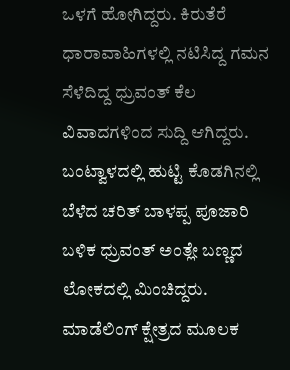ಒಳಗೆ ಹೋಗಿದ್ದರು. ಕಿರುತೆರೆ ಧಾರಾವಾಹಿಗಳಲ್ಲಿ ನಟಿಸಿದ್ದ ಗಮನ ಸೆಳೆದಿದ್ದ ಧ್ರುವಂತ್ ಕೆಲ ವಿವಾದಗಳಿಂದ ಸುದ್ದಿ ಆಗಿದ್ದರು. ಬಂಟ್ವಾಳದಲ್ಲಿ ಹುಟ್ಟಿ ಕೊಡಗಿನಲ್ಲಿ ಬೆಳೆದ ಚರಿತ್ ಬಾಳಪ್ಪ ಪೂಜಾರಿ ಬಳಿಕ ಧ್ರುವಂತ್ ಅಂತ್ಲೇ ಬಣ್ಣದ ಲೋಕದಲ್ಲಿ ಮಿಂಚಿದ್ದರು. ಮಾಡೆಲಿಂಗ್ ಕ್ಷೇತ್ರದ ಮೂಲಕ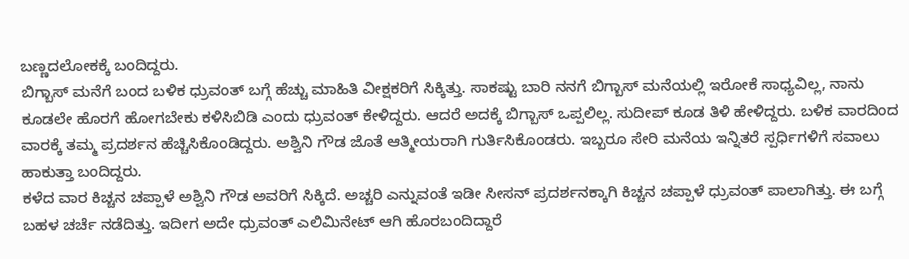ಬಣ್ಣದಲೋಕಕ್ಕೆ ಬಂದಿದ್ದರು.
ಬಿಗ್ಬಾಸ್ ಮನೆಗೆ ಬಂದ ಬಳಿಕ ಧ್ರುವಂತ್ ಬಗ್ಗೆ ಹೆಚ್ಚು ಮಾಹಿತಿ ವೀಕ್ಷಕರಿಗೆ ಸಿಕ್ಕಿತ್ತು. ಸಾಕಷ್ಟು ಬಾರಿ ನನಗೆ ಬಿಗ್ಬಾಸ್ ಮನೆಯಲ್ಲಿ ಇರೋಕೆ ಸಾಧ್ಯವಿಲ್ಲ, ನಾನು ಕೂಡಲೇ ಹೊರಗೆ ಹೋಗಬೇಕು ಕಳಿಸಿಬಿಡಿ ಎಂದು ಧ್ರುವಂತ್ ಕೇಳಿದ್ದರು. ಆದರೆ ಅದಕ್ಕೆ ಬಿಗ್ಬಾಸ್ ಒಪ್ಪಲಿಲ್ಲ. ಸುದೀಪ್ ಕೂಡ ತಿಳಿ ಹೇಳಿದ್ದರು. ಬಳಿಕ ವಾರದಿಂದ ವಾರಕ್ಕೆ ತಮ್ಮ ಪ್ರದರ್ಶನ ಹೆಚ್ಚಿಸಿಕೊಂಡಿದ್ದರು. ಅಶ್ವಿನಿ ಗೌಡ ಜೊತೆ ಆತ್ಮೀಯರಾಗಿ ಗುರ್ತಿಸಿಕೊಂಡರು. ಇಬ್ಬರೂ ಸೇರಿ ಮನೆಯ ಇನ್ನಿತರೆ ಸ್ಪರ್ಧಿಗಳಿಗೆ ಸವಾಲು ಹಾಕುತ್ತಾ ಬಂದಿದ್ದರು.
ಕಳೆದ ವಾರ ಕಿಚ್ಚನ ಚಪ್ಪಾಳೆ ಅಶ್ವಿನಿ ಗೌಡ ಅವರಿಗೆ ಸಿಕ್ಕಿದೆ. ಅಚ್ಚರಿ ಎನ್ನುವಂತೆ ಇಡೀ ಸೀಸನ್ ಪ್ರದರ್ಶನಕ್ಕಾಗಿ ಕಿಚ್ಚನ ಚಪ್ಪಾಳೆ ಧ್ರುವಂತ್ ಪಾಲಾಗಿತ್ತು. ಈ ಬಗ್ಗೆ ಬಹಳ ಚರ್ಚೆ ನಡೆದಿತ್ತು. ಇದೀಗ ಅದೇ ಧ್ರುವಂತ್ ಎಲಿಮಿನೇಟ್ ಆಗಿ ಹೊರಬಂದಿದ್ದಾರೆ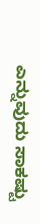ಎನ್ನುವುದು ಸಾಕಷ್ಟು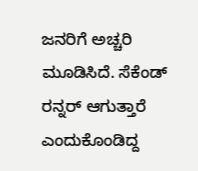ಜನರಿಗೆ ಅಚ್ಚರಿ ಮೂಡಿಸಿದೆ. ಸೆಕೆಂಡ್ ರನ್ನರ್ ಆಗುತ್ತಾರೆ ಎಂದುಕೊಂಡಿದ್ದ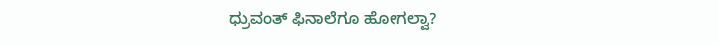ಧ್ರುವಂತ್ ಫಿನಾಲೆಗೂ ಹೋಗಲ್ವಾ?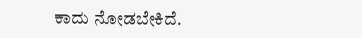ಕಾದು ನೋಡಬೇಕಿದೆ.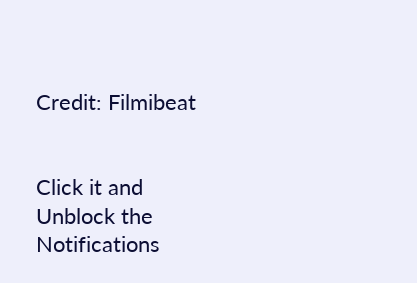Credit: Filmibeat


Click it and Unblock the Notifications